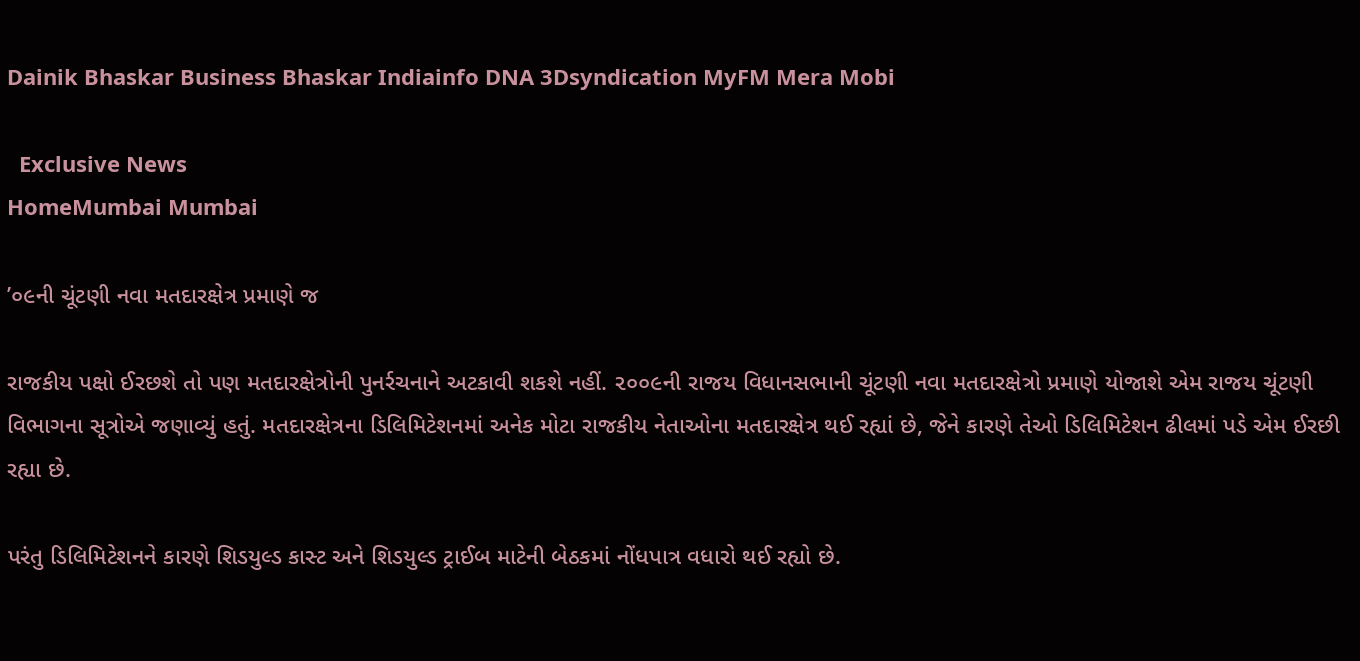Dainik Bhaskar Business Bhaskar Indiainfo DNA 3Dsyndication MyFM Mera Mobi

  Exclusive News
HomeMumbai Mumbai

’૦૯ની ચૂંટણી નવા મતદારક્ષેત્ર પ્રમાણે જ

રાજકીય પક્ષો ઈરછશે તો પણ મતદારક્ષેત્રોની પુનર્રચનાને અટકાવી શકશે નહીં. ૨૦૦૯ની રાજય વિધાનસભાની ચૂંટણી નવા મતદારક્ષેત્રો પ્રમાણે યોજાશે એમ રાજય ચૂંટણી વિભાગના સૂત્રોએ જણાવ્યું હતું. મતદારક્ષેત્રના ડિલિમિટેશનમાં અનેક મોટા રાજકીય નેતાઓના મતદારક્ષેત્ર થઈ રહ્યાં છે, જેને કારણે તેઓ ડિલિમિટેશન ઢીલમાં પડે એમ ઈરછી રહ્યા છે.

પરંતુ ડિલિમિટેશનને કારણે શિડયુલ્ડ કાસ્ટ અને શિડયુલ્ડ ટ્રાઈબ માટેની બેઠકમાં નોંધપાત્ર વધારો થઈ રહ્યો છે.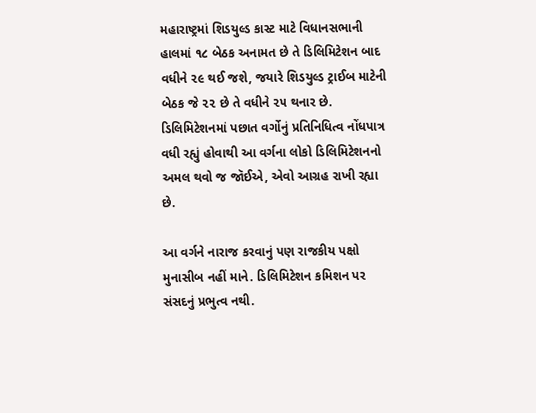મહારાષ્ટ્રમાં શિડયુલ્ડ કાસ્ટ માટે વિધાનસભાની હાલમાં ૧૮ બેઠક અનામત છે તે ડિલિમિટેશન બાદ વધીને ૨૯ થઈ જશે, જયારે શિડયુલ્ડ ટ્રાઈબ માટેની બેઠક જે ૨૨ છે તે વધીને ૨૫ થનાર છે. ડિલિમિટેશનમાં પછાત વર્ગોનું પ્રતિનિધિત્વ નોંધપાત્ર વધી રહ્યું હોવાથી આ વર્ગના લોકો ડિલિમિટેશનનો અમલ થવો જ જૉઈએ, એવો આગ્રહ રાખી રહ્યા છે.

આ વર્ગને નારાજ કરવાનું પણ રાજકીય પક્ષો મુનાસીબ નહીં માને. ડિલિમિટેશન કમિશન પર સંસદનું પ્રભુત્વ નથી.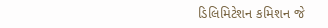ડિલિમિટેશન કમિશન જે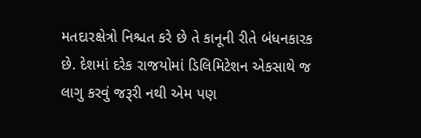મતદારક્ષેત્રો નિશ્ચત કરે છે તે કાનૂની રીતે બંધનકારક છે. દેશમાં દરેક રાજયોમાં ડિલિમિટેશન એકસાથે જ લાગુ કરવું જરૂરી નથી એમ પણ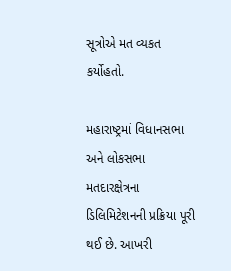સૂત્રોએ મત વ્યકત કર્યોહતો.

મહારાષ્ટ્રમાં વિધાનસભા અને લોકસભા મતદારક્ષેત્રના ડિલિમિટેશનની પ્રક્રિયા પૂરી થઈ છે. આખરી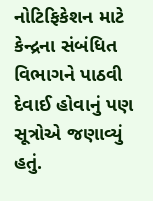નોટિફિકેશન માટે કેન્દ્રના સંબંધિત વિભાગને પાઠવી દેવાઈ હોવાનું પણ સૂત્રોએ જણાવ્યું હતું.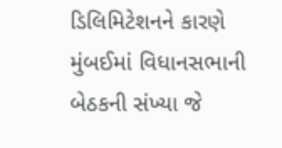ડિલિમિટેશનને કારણે મુંબઈમાં વિધાનસભાની બેઠકની સંખ્યા જે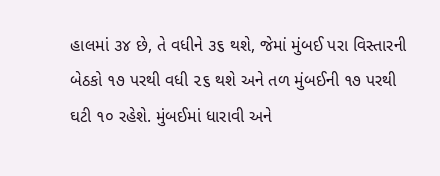હાલમાં ૩૪ છે, તે વધીને ૩૬ થશે, જેમાં મુંબઈ પરા વિસ્તારની બેઠકો ૧૭ પરથી વધી ૨૬ થશે અને તળ મુંબઈની ૧૭ પરથી ઘટી ૧૦ રહેશે. મુંબઈમાં ધારાવી અને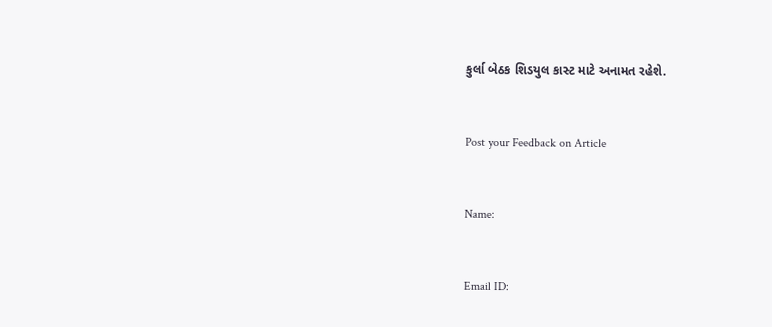કુર્લા બેઠક શિડયુલ કાસ્ટ માટે અનામત રહેશે.



Post your Feedback on Article



Name:



Email ID: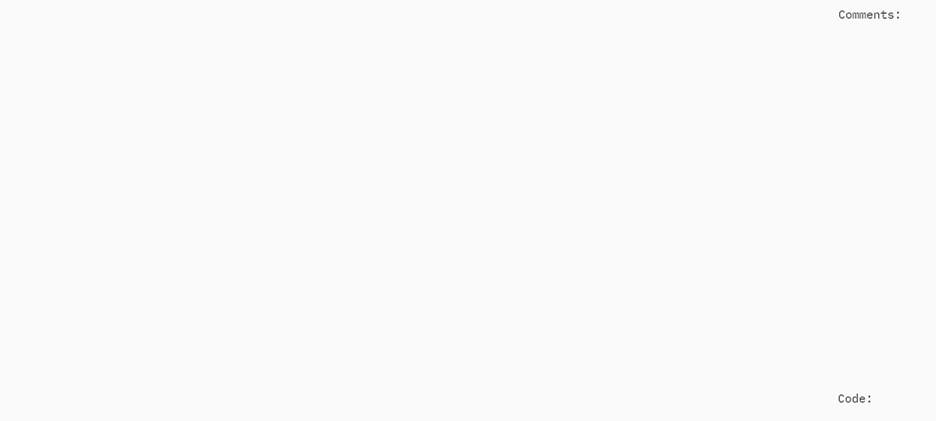Comments:















Code: